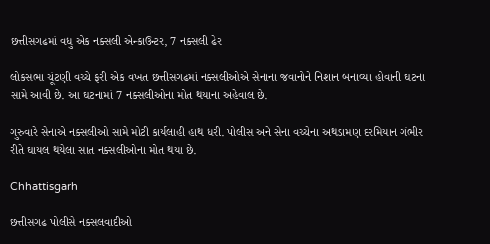છત્તીસગઢમાં વધુ એક નક્સલી એન્કાઉન્ટર, 7 નક્સલી ઢેર

લોકસભા ચૂંટણી વચ્ચે ફરી એક વખત છત્તીસગઢમાં નક્સલીઓએ સેનાના જવાનોને નિશાન બનાવ્યા હોવાની ઘટના સામે આવી છે. આ ઘટનામાં 7 નક્સલીઓના મોત થયાના અહેવાલ છે.

ગુરુવારે સેનાએ નક્સલીઓ સામે મોટી કાર્યલાહી હાથ ધરી. પોલીસ અને સેના વચ્ચેના અથડામણ દરમિયાન ગંભીર રીતે ઘાયલ થયેલા સાત નક્સલીઓના મોત થયા છે.

Chhattisgarh

છત્તીસગઢ પોલીસે નક્સલવાદીઓ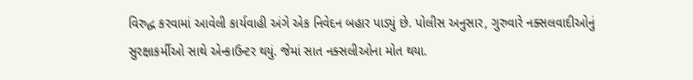વિરુદ્ધ કરવામાં આવેલી કાર્યવાહી અંગે એક નિવેદન બહાર પાડ્યું છે. પોલીસ અનુસાર, ગુરુવારે નક્સલવાદીઓનું સુરક્ષાકર્મીઓ સાથે એન્કાઉન્ટર થયું. જેમાં સાત નક્સલીઓના મોત થયા.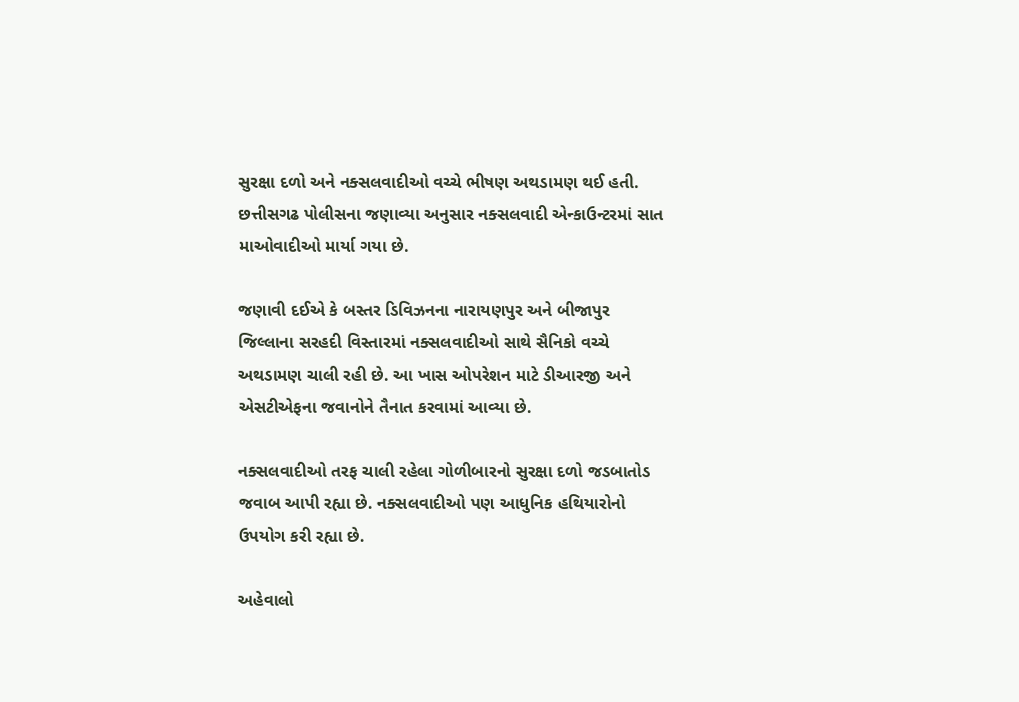સુરક્ષા દળો અને નક્સલવાદીઓ વચ્ચે ભીષણ અથડામણ થઈ હતી. છત્તીસગઢ પોલીસના જણાવ્યા અનુસાર નક્સલવાદી એન્કાઉન્ટરમાં સાત માઓવાદીઓ માર્યા ગયા છે.

જણાવી દઈએ કે બસ્તર ડિવિઝનના નારાયણપુર અને બીજાપુર જિલ્લાના સરહદી વિસ્તારમાં નક્સલવાદીઓ સાથે સૈનિકો વચ્ચે અથડામણ ચાલી રહી છે. આ ખાસ ઓપરેશન માટે ડીઆરજી અને એસટીએફના જવાનોને તૈનાત કરવામાં આવ્યા છે.

નક્સલવાદીઓ તરફ ચાલી રહેલા ગોળીબારનો સુરક્ષા દળો જડબાતોડ જવાબ આપી રહ્યા છે. નક્સલવાદીઓ પણ આધુનિક હથિયારોનો ઉપયોગ કરી રહ્યા છે.

અહેવાલો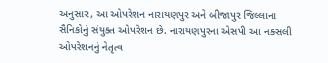અનુસાર, આ ઓપરેશન નારાયણપુર અને બીજાપુર જિલ્લાના સૈનિકોનું સંયુક્ત ઓપરેશન છે. નારાયણપુરના એસપી આ નક્સલી ઓપરેશનનું નેતૃત્વ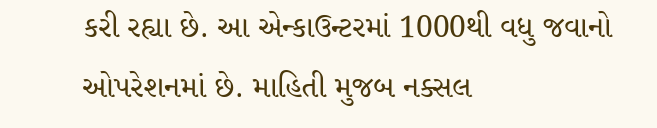કરી રહ્યા છે. આ એન્કાઉન્ટરમાં 1000થી વધુ જવાનો ઓપરેશનમાં છે. માહિતી મુજબ નક્સલ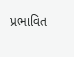પ્રભાવિત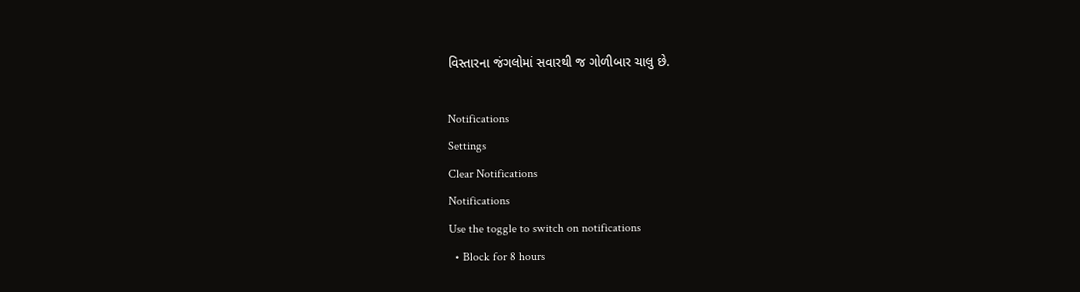વિસ્તારના જંગલોમાં સવારથી જ ગોળીબાર ચાલુ છે.

Notifications
Settings
Clear Notifications
Notifications
Use the toggle to switch on notifications
  • Block for 8 hours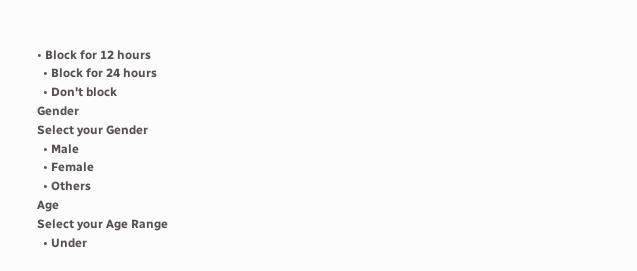• Block for 12 hours
  • Block for 24 hours
  • Don't block
Gender
Select your Gender
  • Male
  • Female
  • Others
Age
Select your Age Range
  • Under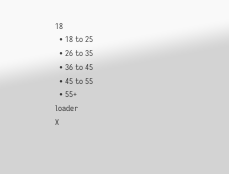18
  • 18 to 25
  • 26 to 35
  • 36 to 45
  • 45 to 55
  • 55+
loader
X